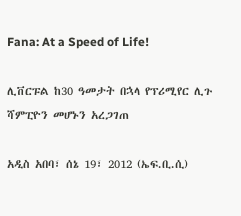Fana: At a Speed of Life!

ሊቨርፑል ከ30 ዓመታት በኋላ የፕሪሚየር ሊጉ ሻምፒዮን መሆኑን አረጋገጠ

አዲስ አበባ፣ ሰኔ 19፣ 2012 (ኤፍ.ቢ.ሲ)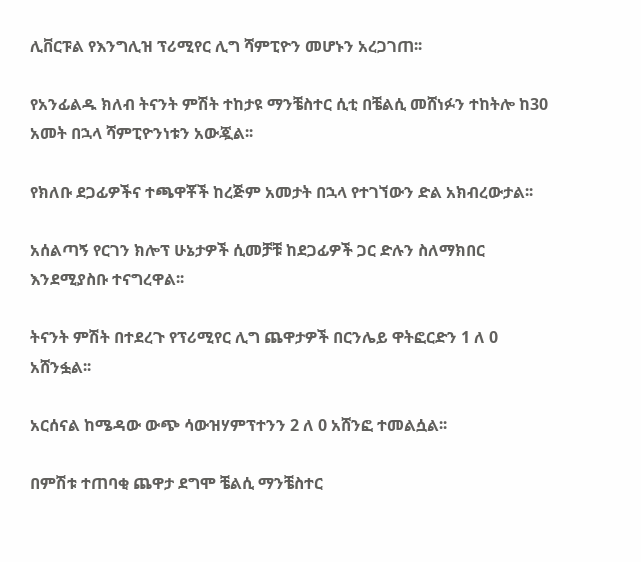ሊቨርፑል የእንግሊዝ ፕሪሚየር ሊግ ሻምፒዮን መሆኑን አረጋገጠ፡፡

የአንፊልዱ ክለብ ትናንት ምሽት ተከታዩ ማንቼስተር ሲቲ በቼልሲ መሸነፉን ተከትሎ ከ30 አመት በኋላ ሻምፒዮንነቱን አውጇል፡፡

የክለቡ ደጋፊዎችና ተጫዋቾች ከረጅም አመታት በኋላ የተገኘውን ድል አክብረውታል፡፡

አሰልጣኝ የርገን ክሎፕ ሁኔታዎች ሲመቻቹ ከደጋፊዎች ጋር ድሉን ስለማክበር እንደሚያስቡ ተናግረዋል፡፡

ትናንት ምሽት በተደረጉ የፕሪሚየር ሊግ ጨዋታዎች በርንሌይ ዋትፎርድን 1 ለ 0 አሸንፏል፡፡

አርሰናል ከሜዳው ውጭ ሳውዝሃምፕተንን 2 ለ 0 አሸንፎ ተመልሷል፡፡

በምሽቱ ተጠባቂ ጨዋታ ደግሞ ቼልሲ ማንቼስተር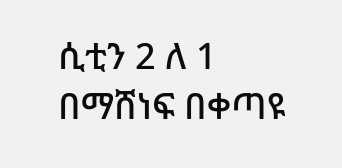ሲቲን 2 ለ 1 በማሸነፍ በቀጣዩ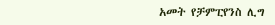አመት የቻምፒየንስ ሊግ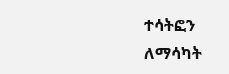ተሳትፎን ለማሳካት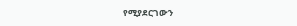የሚያደርገውን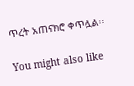ጥረት አጠናክሮ ቀጥሏል፡፡

You might also like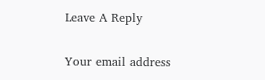Leave A Reply

Your email address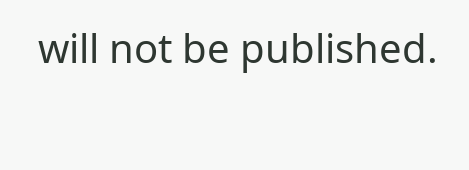will not be published.